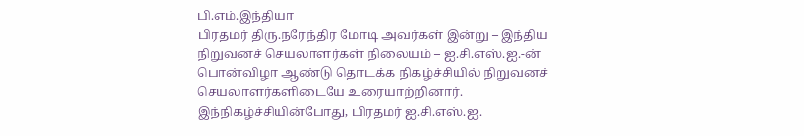பி.எம்.இந்தியா
பிரதமர் திரு.நரேந்திர மோடி அவர்கள் இன்று – இந்திய நிறுவனச் செயலாளர்கள் நிலையம் – ஐ.சி.எஸ்.ஐ.-ன் பொன்விழா ஆண்டு தொடக்க நிகழ்ச்சியில் நிறுவனச் செயலாளர்களிடையே உரையாற்றினார்.
இந்நிகழ்ச்சியின்போது, பிரதமர் ஐ.சி.எஸ்.ஐ.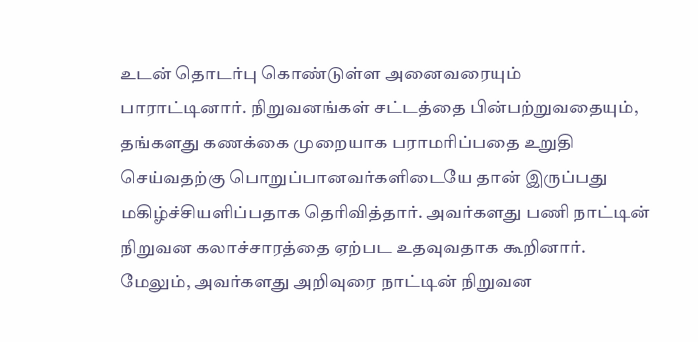உடன் தொடர்பு கொண்டுள்ள அனைவரையும் பாராட்டினார். நிறுவனங்கள் சட்டத்தை பின்பற்றுவதையும், தங்களது கணக்கை முறையாக பராமரிப்பதை உறுதி செய்வதற்கு பொறுப்பானவர்களிடையே தான் இருப்பது மகிழ்ச்சியளிப்பதாக தெரிவித்தார். அவர்களது பணி நாட்டின் நிறுவன கலாச்சாரத்தை ஏற்பட உதவுவதாக கூறினார். மேலும், அவர்களது அறிவுரை நாட்டின் நிறுவன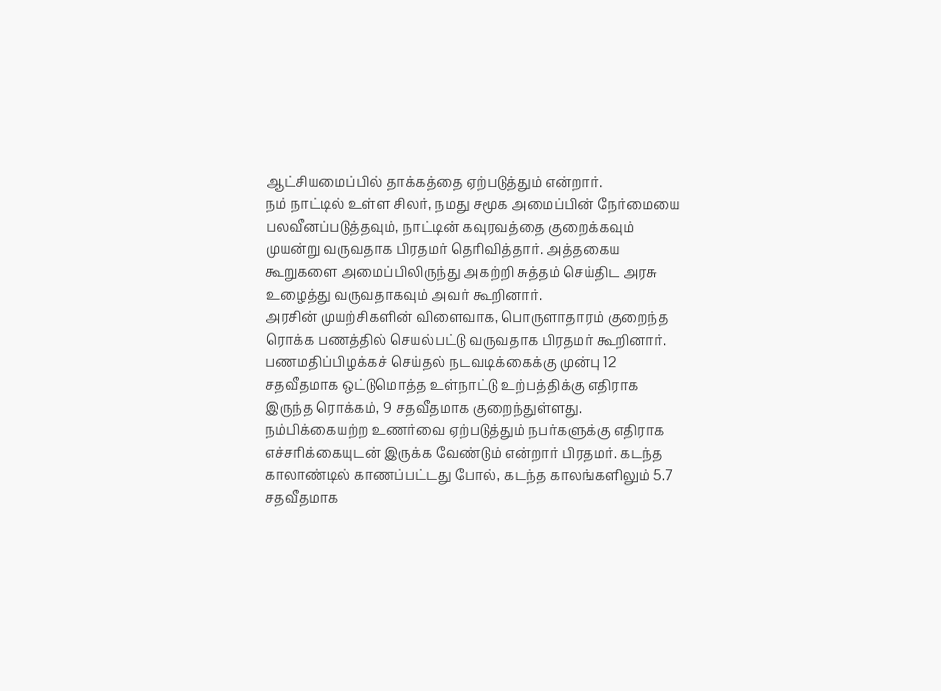ஆட்சியமைப்பில் தாக்கத்தை ஏற்படுத்தும் என்றார்.
நம் நாட்டில் உள்ள சிலர், நமது சமூக அமைப்பின் நேர்மையை பலவீனப்படுத்தவும், நாட்டின் கவுரவத்தை குறைக்கவும் முயன்று வருவதாக பிரதமர் தெரிவித்தார். அத்தகைய கூறுகளை அமைப்பிலிருந்து அகற்றி சுத்தம் செய்திட அரசு உழைத்து வருவதாகவும் அவர் கூறினார்.
அரசின் முயற்சிகளின் விளைவாக, பொருளாதாரம் குறைந்த ரொக்க பணத்தில் செயல்பட்டு வருவதாக பிரதமர் கூறினார். பணமதிப்பிழக்கச் செய்தல் நடவடிக்கைக்கு முன்பு 12 சதவீதமாக ஒட்டுமொத்த உள்நாட்டு உற்பத்திக்கு எதிராக இருந்த ரொக்கம், 9 சதவீதமாக குறைந்துள்ளது. நம்பிக்கையற்ற உணர்வை ஏற்படுத்தும் நபர்களுக்கு எதிராக எச்சரிக்கையுடன் இருக்க வேண்டும் என்றார் பிரதமர். கடந்த காலாண்டில் காணப்பட்டது போல், கடந்த காலங்களிலும் 5.7 சதவீதமாக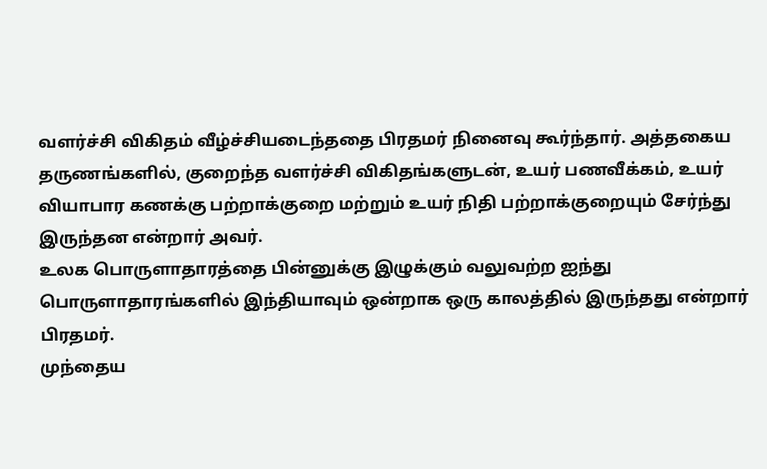வளர்ச்சி விகிதம் வீழ்ச்சியடைந்ததை பிரதமர் நினைவு கூர்ந்தார். அத்தகைய தருணங்களில், குறைந்த வளர்ச்சி விகிதங்களுடன், உயர் பணவீக்கம், உயர் வியாபார கணக்கு பற்றாக்குறை மற்றும் உயர் நிதி பற்றாக்குறையும் சேர்ந்து இருந்தன என்றார் அவர்.
உலக பொருளாதாரத்தை பின்னுக்கு இழுக்கும் வலுவற்ற ஐந்து பொருளாதாரங்களில் இந்தியாவும் ஒன்றாக ஒரு காலத்தில் இருந்தது என்றார் பிரதமர்.
முந்தைய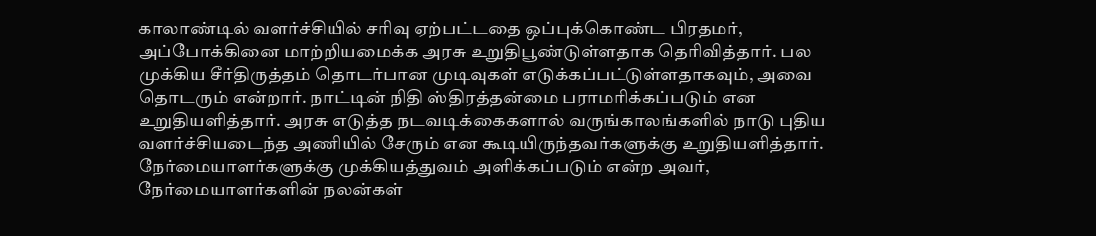காலாண்டில் வளர்ச்சியில் சரிவு ஏற்பட்டதை ஒப்புக்கொண்ட பிரதமர், அப்போக்கினை மாற்றியமைக்க அரசு உறுதிபூண்டுள்ளதாக தெரிவித்தார். பல முக்கிய சீர்திருத்தம் தொடர்பான முடிவுகள் எடுக்கப்பட்டுள்ளதாகவும், அவை தொடரும் என்றார். நாட்டின் நிதி ஸ்திரத்தன்மை பராமரிக்கப்படும் என உறுதியளித்தார். அரசு எடுத்த நடவடிக்கைகளால் வருங்காலங்களில் நாடு புதிய வளர்ச்சியடைந்த அணியில் சேரும் என கூடியிருந்தவர்களுக்கு உறுதியளித்தார். நேர்மையாளர்களுக்கு முக்கியத்துவம் அளிக்கப்படும் என்ற அவர், நேர்மையாளர்களின் நலன்கள்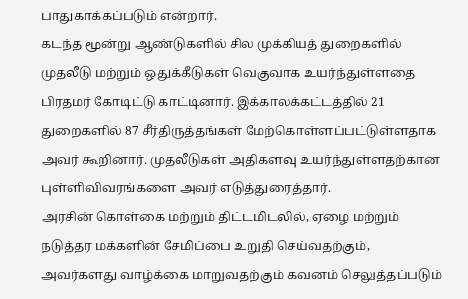பாதுகாக்கப்படும் என்றார்.
கடந்த மூன்று ஆண்டுகளில் சில முக்கியத் துறைகளில் முதலீடு மற்றும் ஒதுக்கீடுகள் வெகுவாக உயர்ந்துள்ளதை பிரதமர் கோடிட்டு காட்டினார். இக்காலக்கட்டத்தில் 21 துறைகளில் 87 சீர்திருத்தங்கள் மேற்கொள்ளப்பட்டுள்ளதாக அவர் கூறினார். முதலீடுகள் அதிகளவு உயர்ந்துள்ளதற்கான புள்ளிவிவரங்களை அவர் எடுத்துரைத்தார்.
அரசின் கொள்கை மற்றும் திட்டமிடலில், ஏழை மற்றும் நடுத்தர மக்களின் சேமிப்பை உறுதி செய்வதற்கும், அவர்களது வாழ்க்கை மாறுவதற்கும் கவனம் செலுத்தப்படும்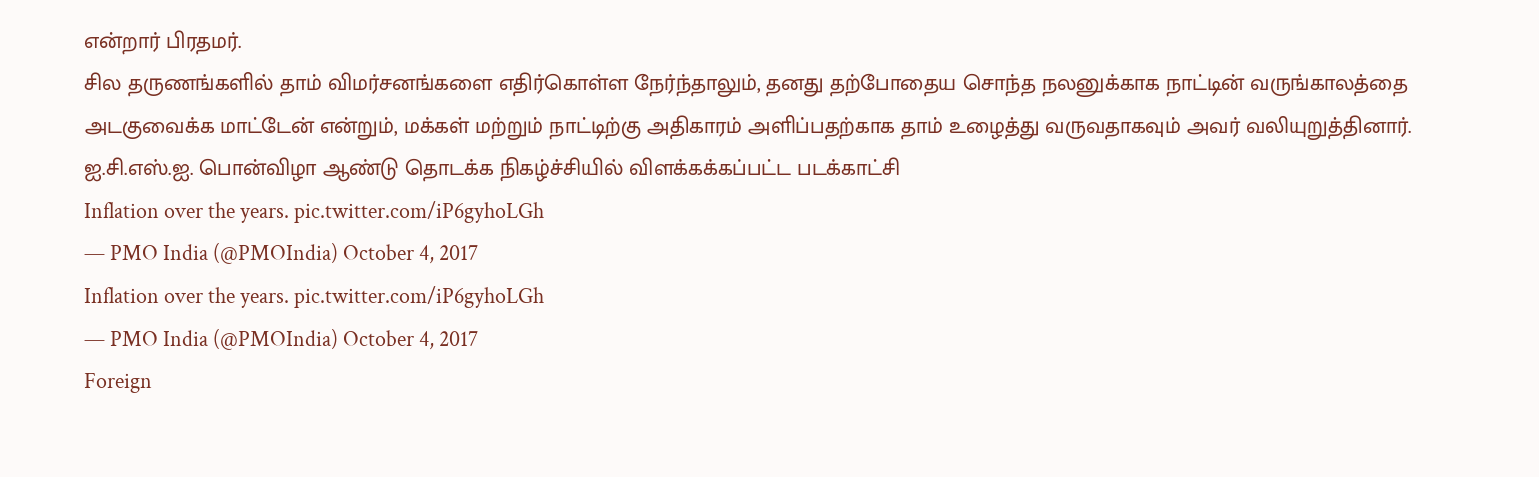என்றார் பிரதமர்.
சில தருணங்களில் தாம் விமர்சனங்களை எதிர்கொள்ள நேர்ந்தாலும், தனது தற்போதைய சொந்த நலனுக்காக நாட்டின் வருங்காலத்தை அடகுவைக்க மாட்டேன் என்றும், மக்கள் மற்றும் நாட்டிற்கு அதிகாரம் அளிப்பதற்காக தாம் உழைத்து வருவதாகவும் அவர் வலியுறுத்தினார்.
ஐ.சி.எஸ்.ஐ. பொன்விழா ஆண்டு தொடக்க நிகழ்ச்சியில் விளக்கக்கப்பட்ட படக்காட்சி
Inflation over the years. pic.twitter.com/iP6gyhoLGh
— PMO India (@PMOIndia) October 4, 2017
Inflation over the years. pic.twitter.com/iP6gyhoLGh
— PMO India (@PMOIndia) October 4, 2017
Foreign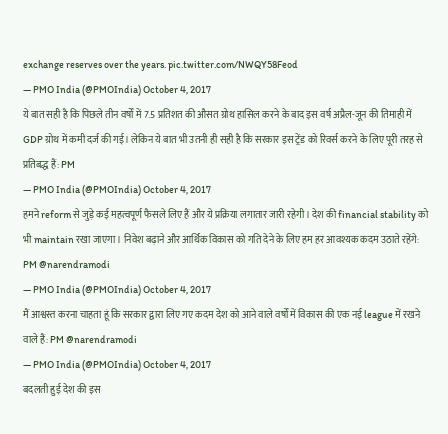exchange reserves over the years. pic.twitter.com/NWQY58Feod
— PMO India (@PMOIndia) October 4, 2017
ये बात सही है कि पिछले तीन वर्षों में 7.5 प्रतिशत की औसत ग्रोथ हासिल करने के बाद इस वर्ष अप्रैल-जून की तिमाही में GDP ग्रोथ में कमी दर्ज की गई। लेकिन ये बात भी उतनी ही सही है कि सरकार इस ट्रेंड को रिवर्स करने के लिए पूरी तरह से प्रतिबद्ध हैं: PM
— PMO India (@PMOIndia) October 4, 2017
हमने reform से जुड़े कई महत्वपूर्ण फैसले लिए हैं और ये प्रक्रिया लगातार जारी रहेगी। देश की financial stability को भी maintain रखा जाएगा। निवेश बढ़ाने और आर्थिक विकास को गति देने के लिए हम हर आवश्यक कदम उठाते रहेंगे: PM @narendramodi
— PMO India (@PMOIndia) October 4, 2017
मैं आश्वस्त करना चाहता हूं कि सरकार द्वारा लिए गए कदम देश को आने वाले वर्षों में विकास की एक नई league में रखने वाले हैं: PM @narendramodi
— PMO India (@PMOIndia) October 4, 2017
बदलती हुई देश की इस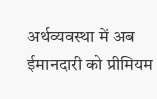अर्थव्यवस्था में अब ईमानदारी को प्रीमियम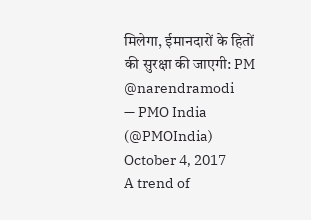मिलेगा, ईमानदारों के हितों की सुरक्षा की जाएगी: PM @narendramodi
— PMO India (@PMOIndia) October 4, 2017
A trend of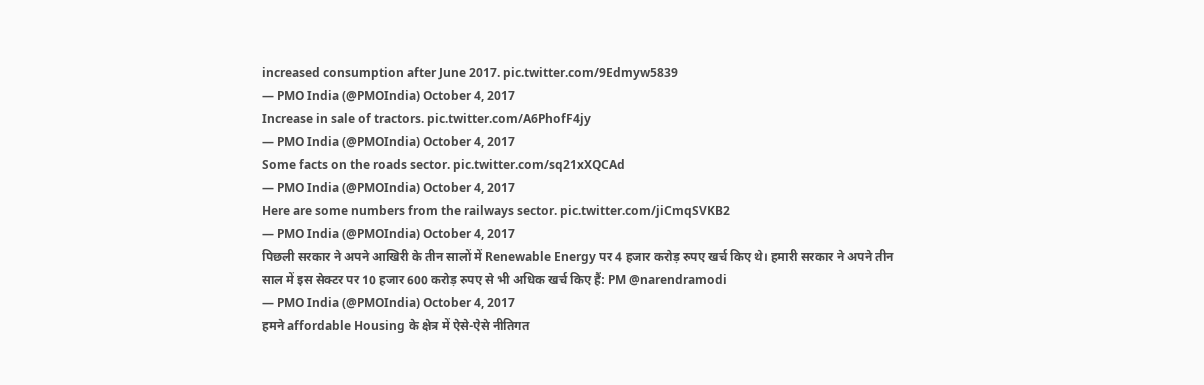increased consumption after June 2017. pic.twitter.com/9Edmyw5839
— PMO India (@PMOIndia) October 4, 2017
Increase in sale of tractors. pic.twitter.com/A6PhofF4jy
— PMO India (@PMOIndia) October 4, 2017
Some facts on the roads sector. pic.twitter.com/sq21xXQCAd
— PMO India (@PMOIndia) October 4, 2017
Here are some numbers from the railways sector. pic.twitter.com/jiCmqSVKB2
— PMO India (@PMOIndia) October 4, 2017
पिछली सरकार ने अपने आखिरी के तीन सालों में Renewable Energy पर 4 हजार करोड़ रुपए खर्च किए थे। हमारी सरकार ने अपने तीन साल में इस सेक्टर पर 10 हजार 600 करोड़ रुपए से भी अधिक खर्च किए हैं: PM @narendramodi
— PMO India (@PMOIndia) October 4, 2017
हमने affordable Housing के क्षेत्र में ऐसे-ऐसे नीतिगत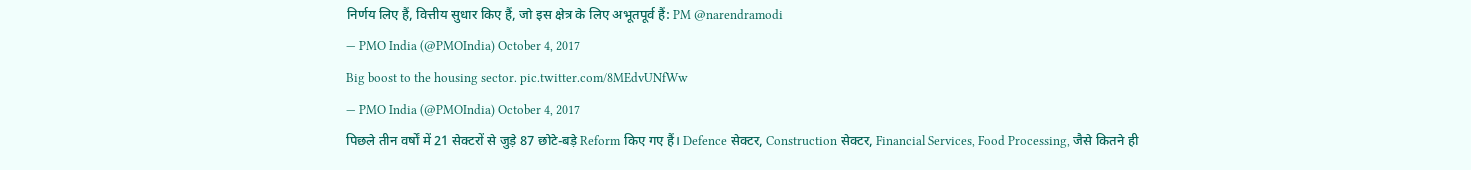निर्णय लिए हैं, वित्तीय सुधार किए हैं, जो इस क्षेत्र के लिए अभूतपूर्व हैं: PM @narendramodi
— PMO India (@PMOIndia) October 4, 2017
Big boost to the housing sector. pic.twitter.com/8MEdvUNfWw
— PMO India (@PMOIndia) October 4, 2017
पिछले तीन वर्षों में 21 सेक्टरों से जुड़े 87 छोटे-बड़े Reform किए गए हैं। Defence सेक्टर, Construction सेक्टर, Financial Services, Food Processing, जैसे कितने ही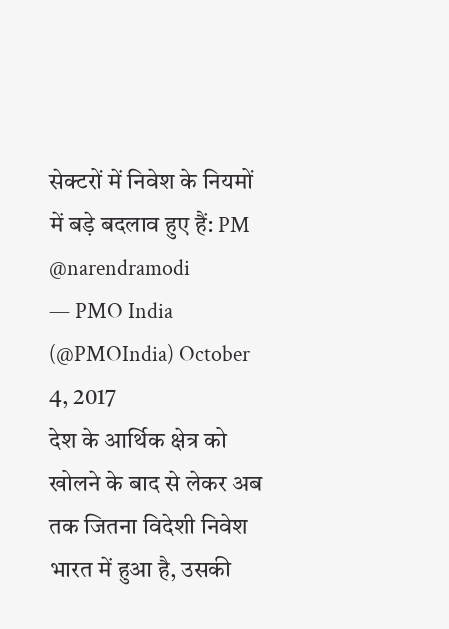सेक्टरों में निवेश के नियमों में बड़े बदलाव हुए हैं: PM @narendramodi
— PMO India (@PMOIndia) October 4, 2017
देश के आर्थिक क्षेत्र को खोलने के बाद से लेकर अब तक जितना विदेशी निवेश भारत में हुआ है, उसकी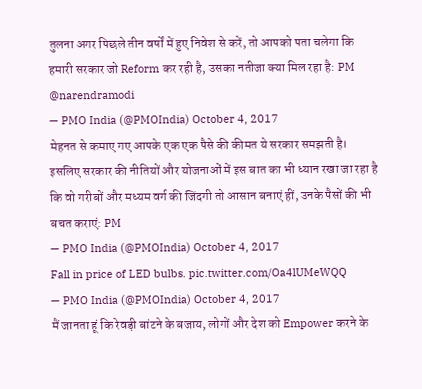तुलना अगर पिछले तीन वर्षों में हुए निवेश से करें, तो आपको पता चलेगा कि हमारी सरकार जो Reform कर रही है, उसका नतीजा क्या मिल रहा है: PM @narendramodi
— PMO India (@PMOIndia) October 4, 2017
मेहनत से कमाए गए आपके एक एक पैसे की कीमत ये सरकार समझती है। इसलिए सरकार की नीतियों और योजनाओं में इस बात का भी ध्यान रखा जा रहा है कि वो गरीबों और मध्यम वर्ग की जिंदगी तो आसान बनाएं हीं, उनके पैसों की भी बचत कराएं: PM
— PMO India (@PMOIndia) October 4, 2017
Fall in price of LED bulbs. pic.twitter.com/Oa4lUMeWQQ
— PMO India (@PMOIndia) October 4, 2017
मैं जानता हूं कि रेवड़ी बांटने के बजाय, लोगों और देश को Empower करने के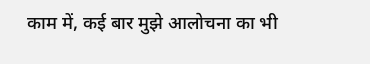काम में, कई बार मुझे आलोचना का भी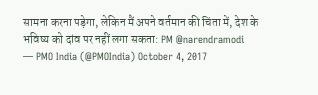सामना करना पड़ेगा, लेकिन मैं अपने वर्तमान की चिंता में, देश के भविष्य को दांव पर नहीं लगा सकता: PM @narendramodi
— PMO India (@PMOIndia) October 4, 2017